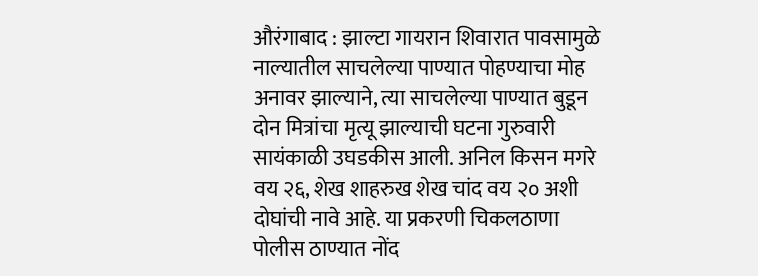औरंगाबाद : झाल्टा गायरान शिवारात पावसामुळे नाल्यातील साचलेल्या पाण्यात पोहण्याचा मोह अनावर झाल्याने, त्या साचलेल्या पाण्यात बुडून दोन मित्रांचा मृत्यू झाल्याची घटना गुरुवारी सायंकाळी उघडकीस आली. अनिल किसन मगरे वय २६, शेख शाहरुख शेख चांद वय २० अशी दोघांची नावे आहे. या प्रकरणी चिकलठाणा पोलीस ठाण्यात नोंद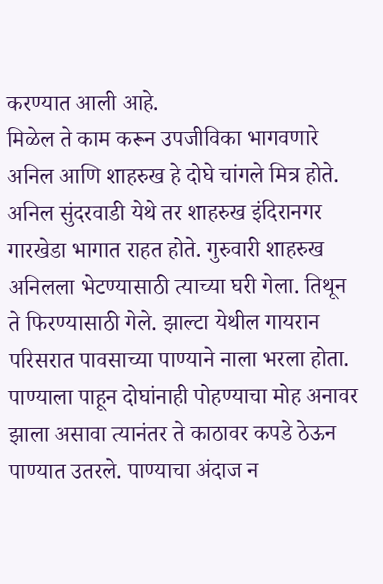करण्यात आली आहे.
मिळेल ते काम करून उपजीविका भागवणारे अनिल आणि शाहरुख हे दोघे चांगले मित्र होते. अनिल सुंदरवाडी येथे तर शाहरुख इंदिरानगर गारखेडा भागात राहत होते. गुरुवारी शाहरुख अनिलला भेटण्यासाठी त्याच्या घरी गेला. तिथून ते फिरण्यासाठी गेले. झाल्टा येथील गायरान परिसरात पावसाच्या पाण्याने नाला भरला होता. पाण्याला पाहून दोघांनाही पोहण्याचा मोह अनावर झाला असावा त्यानंतर ते काठावर कपडे ठेऊन पाण्यात उतरले. पाण्याचा अंदाज न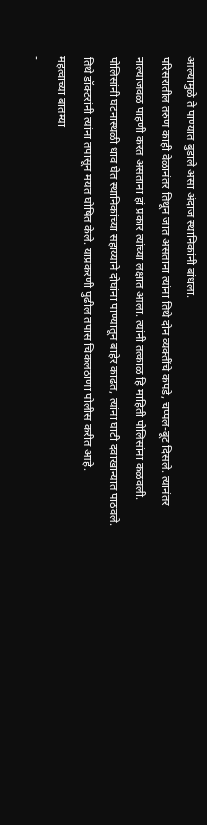आल्यामुळे ते पाण्यात बुडाले असा अंदाज स्थानिकांनी बांधला.
परिसरातील तरुण काही वेळानंतर तिथून जात असताना त्यांना तिथे दोन व्यक्तींचे कपडे, चप्पल-बूट दिसले. त्यानंतर नाल्याजवळ पाहणी करत असताना हां प्रकार त्यांच्या लक्षात आला. त्यांनी तत्काळ हि माहिती पोलिसांना कळवली. पोलिसांनी घटनास्थळी धाव घेत स्थानिकांच्या सहाय्याने दोघांना पाण्यातून बाहेर काढत, त्यांना घाटी दवाखान्यात पाठवले. तिथे डॉक्टरांनी त्यांना तपासून मयत घोषित केले. याप्रकरणी पुढील तपास चिकलठाणा पोलीस करीत आहे.
महत्वाच्या बातम्या
-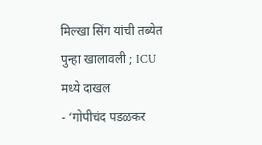मिल्खा सिंग यांची तब्येत पुन्हा खालावली ; ICU मध्ये दाखल
- ‘गोपीचंद पडळकर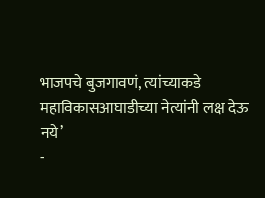भाजपचे बुजगावणं, त्यांच्याकडे महाविकासआघाडीच्या नेत्यांनी लक्ष देऊ नये’
-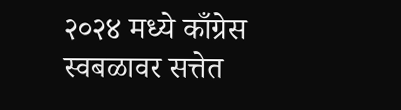२०२४ मध्ये काँग्रेस स्वबळावर सत्तेत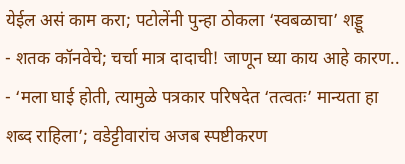येईल असं काम करा; पटोलेंनी पुन्हा ठोकला ‘स्वबळाचा’ शड्डू
- शतक कॉनवेचे; चर्चा मात्र दादाची! जाणून घ्या काय आहे कारण..
- ‘मला घाई होती, त्यामुळे पत्रकार परिषदेत ‘तत्वतः’ मान्यता हा शब्द राहिला’; वडेट्टीवारांच अजब स्पष्टीकरण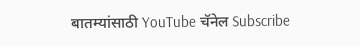बातम्यांसाठी YouTube चॅनेल Subscribe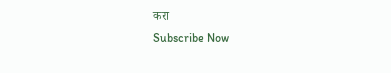करा
Subscribe Now